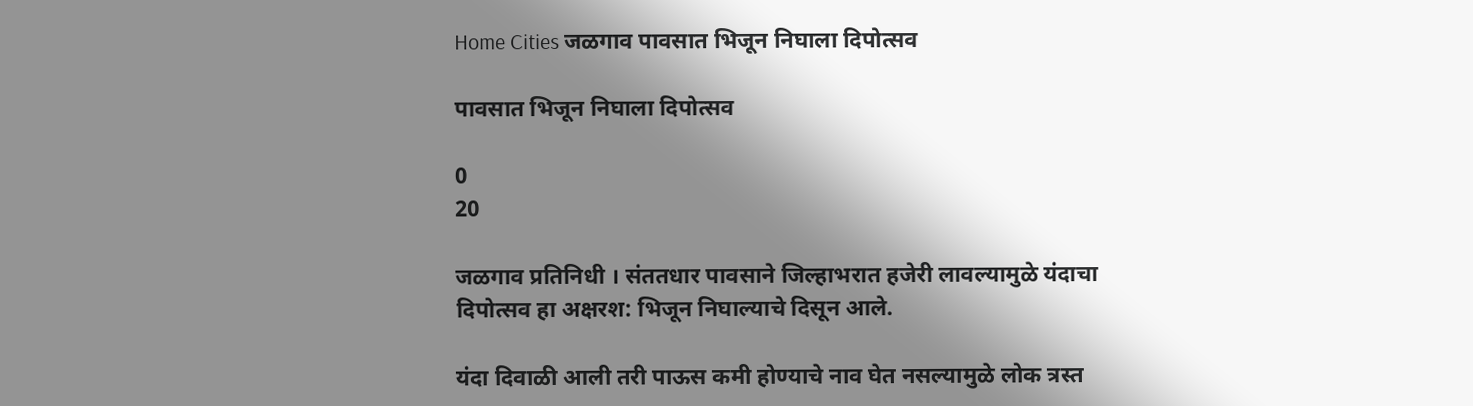Home Cities जळगाव पावसात भिजून निघाला दिपोत्सव

पावसात भिजून निघाला दिपोत्सव

0
20

जळगाव प्रतिनिधी । संततधार पावसाने जिल्हाभरात हजेरी लावल्यामुळे यंदाचा दिपोत्सव हा अक्षरश: भिजून निघाल्याचे दिसून आले.

यंदा दिवाळी आली तरी पाऊस कमी होण्याचे नाव घेत नसल्यामुळे लोक त्रस्त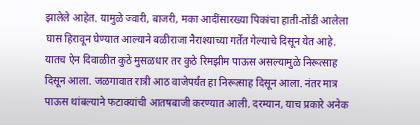झालेले आहेत. यामुळे ज्वारी, बाजरी, मका आदींसारख्या पिकांचा हाती-तोंडी आलेला घास हिरावून घेण्यात आल्याने बळीराजा नैराश्याच्या गर्तेत गेल्याचे दिसून येत आहे. यातच ऐन दिवाळीत कुठे मुसळधार तर कुठे रिमझीम पाऊस असल्यामुळे निरूत्साह दिसून आला. जळगावात रात्री आठ वाजेपर्यंत हा निरूत्साह दिसून आला. नंतर मात्र पाऊस थांबल्याने फटाक्यांची आतषबाजी करण्यात आली. दरम्यान, याच प्रकारे अनेक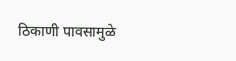ठिकाणी पावसामुळे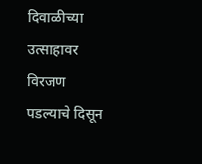दिवाळीच्या उत्साहावर विरजण पडल्याचे दिसून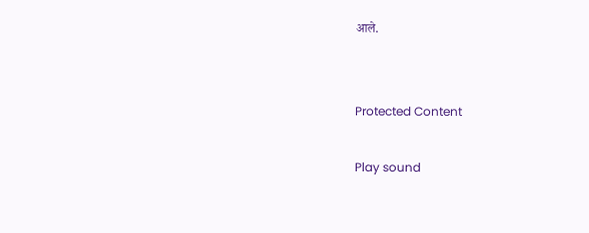आले.


Protected Content

Play sound